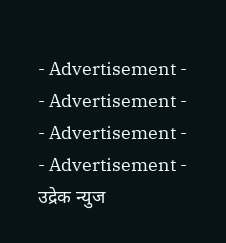- Advertisement -
- Advertisement -
- Advertisement -
- Advertisement -
उद्रेक न्युज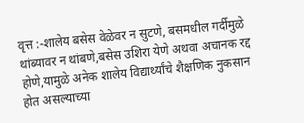वृत्त :-शालेय बसेस वेळेवर न सुटणे, बसमधील गर्दीमुळे थांब्यावर न थांबणे,बसेस उशिरा येणे अथवा अचानक रद्द होणे,यामुळे अनेक शालेय विद्यार्थ्यांचे शैक्षणिक नुकसान होत असल्याच्या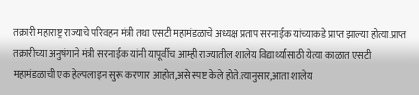तक्रारी महाराष्ट्र राज्याचे परिवहन मंत्री तथा एसटी महामंडळाचे अध्यक्ष प्रताप सरनाईक यांच्याकडे प्राप्त झाल्या होत्या.प्राप्त तक्रारीच्या अनुषंगाने मंत्री सरनाईक यांनी यापूर्वीच आम्ही राज्यातील शालेय विद्यार्थ्यांसाठी येत्या काळात एसटी महामंडळाची एक हेल्पलाइन सुरू करणार आहोत,असे स्पष्ट केले होते.त्यानुसार,आता शालेय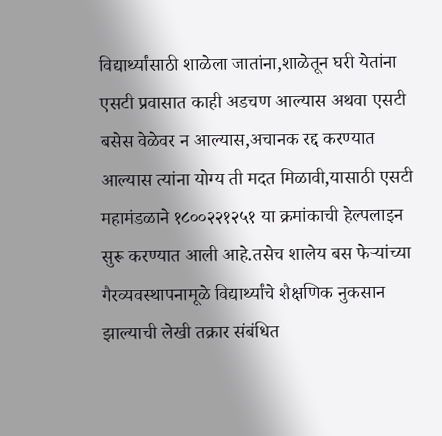विद्यार्थ्यांसाठी शाळेला जातांना,शाळेतून घरी येतांना एसटी प्रवासात काही अडचण आल्यास अथवा एसटी बसेस वेळेवर न आल्यास,अचानक रद्द करण्यात आल्यास त्यांना योग्य ती मदत मिळावी,यासाठी एसटी महामंडळाने १८००२२१२५१ या क्रमांकाची हेल्पलाइन सुरू करण्यात आली आहे.तसेच शालेय बस फेऱ्यांच्या गैरव्यवस्थापनामूळे विद्यार्थ्यांचे शैक्षणिक नुकसान झाल्याची लेखी तक्रार संबंधित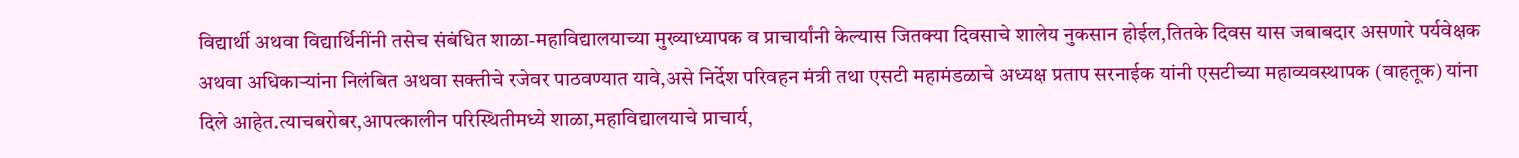विद्यार्थी अथवा विद्यार्थिनींनी तसेच संबंधित शाळा-महाविद्यालयाच्या मुख्याध्यापक व प्राचार्यांनी केल्यास जितक्या दिवसाचे शालेय नुकसान होईल,तितके दिवस यास जबाबदार असणारे पर्यवेक्षक अथवा अधिकाऱ्यांना निलंबित अथवा सक्तीचे रजेवर पाठवण्यात यावे,असे निर्देश परिवहन मंत्री तथा एसटी महामंडळाचे अध्यक्ष प्रताप सरनाईक यांनी एसटीच्या महाव्यवस्थापक (वाहतूक) यांना दिले आहेत.त्याचबरोबर,आपत्कालीन परिस्थितीमध्ये शाळा,महाविद्यालयाचे प्राचार्य,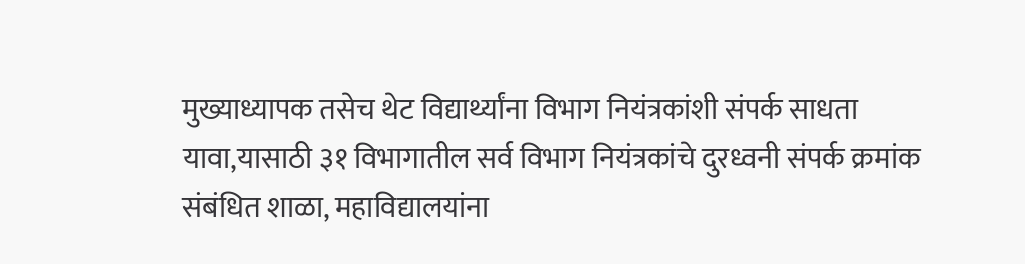मुख्याध्यापक तसेच थेट विद्यार्थ्यांना विभाग नियंत्रकांशी संपर्क साधता यावा,यासाठी ३१ विभागातील सर्व विभाग नियंत्रकांचे दुरध्वनी संपर्क क्रमांक संबंधित शाळा, महाविद्यालयांना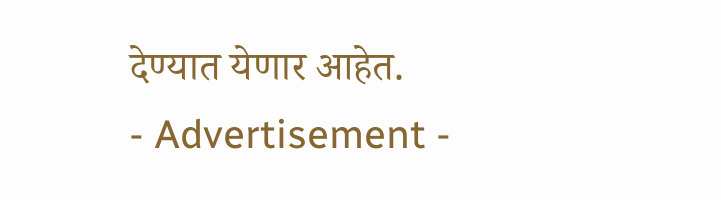देण्यात येणार आहेत.
- Advertisement -